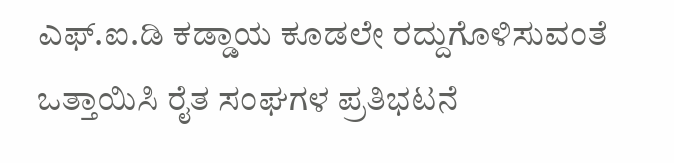ಎಫ್‌.ಐ.ಡಿ ಕಡ್ಡಾಯ ಕೂಡಲೇ ರದ್ದುಗೊಳಿಸುವಂತೆ ಒತ್ತಾಯಿಸಿ ರೈತ ಸಂಘಗಳ ಪ್ರತಿಭಟನೆ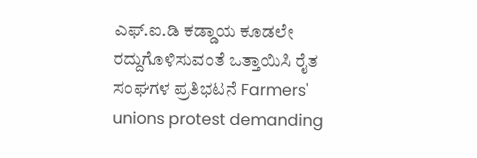ಎಫ್‌.ಐ.ಡಿ ಕಡ್ಡಾಯ ಕೂಡಲೇ ರದ್ದುಗೊಳಿಸುವಂತೆ ಒತ್ತಾಯಿಸಿ ರೈತ ಸಂಘಗಳ ಪ್ರತಿಭಟನೆ Farmers' unions protest demanding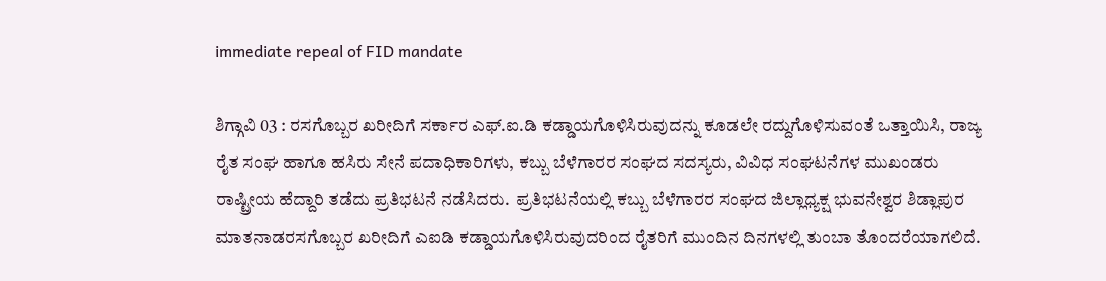immediate repeal of FID mandate

ಶಿಗ್ಗಾವಿ 03 : ರಸಗೊಬ್ಬರ ಖರೀದಿಗೆ ಸರ್ಕಾರ ಎಫ್‌.ಐ.ಡಿ ಕಡ್ಡಾಯಗೊಳಿಸಿರುವುದನ್ನು ಕೂಡಲೇ ರದ್ದುಗೊಳಿಸುವಂತೆ ಒತ್ತಾಯಿಸಿ, ರಾಜ್ಯ ರೈತ ಸಂಘ ಹಾಗೂ ಹಸಿರು ಸೇನೆ ಪದಾಧಿಕಾರಿಗಳು, ಕಬ್ಬು ಬೆಳೆಗಾರರ ಸಂಘದ ಸದಸ್ಯರು, ವಿವಿಧ ಸಂಘಟನೆಗಳ ಮುಖಂಡರು ರಾಷ್ಟ್ರೀಯ ಹೆದ್ದಾರಿ ತಡೆದು ಪ್ರತಿಭಟನೆ ನಡೆಸಿದರು.  ಪ್ರತಿಭಟನೆಯಲ್ಲಿ ಕಬ್ಬು ಬೆಳೆಗಾರರ ಸಂಘದ ಜಿಲ್ಲಾಧ್ಯಕ್ಷ ಭುವನೇಶ್ವರ ಶಿಡ್ಲಾಪುರ ಮಾತನಾಡರಸಗೊಬ್ಬರ ಖರೀದಿಗೆ ಎಐಡಿ ಕಡ್ಡಾಯಗೊಳಿಸಿರುವುದರಿಂದ ರೈತರಿಗೆ ಮುಂದಿನ ದಿನಗಳಲ್ಲಿ ತುಂಬಾ ತೊಂದರೆಯಾಗಲಿದೆ.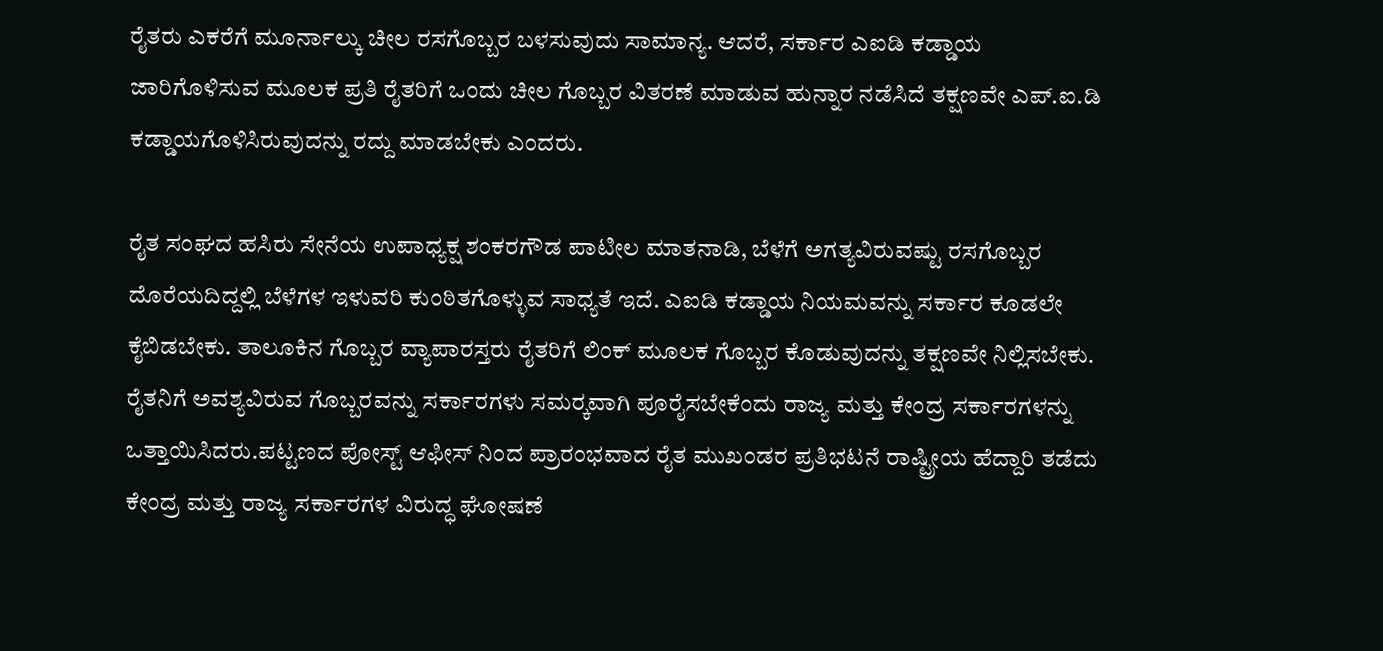ರೈತರು ಎಕರೆಗೆ ಮೂರ್ನಾಲ್ಕು ಚೀಲ ರಸಗೊಬ್ಬರ ಬಳಸುವುದು ಸಾಮಾನ್ಯ. ಆದರೆ, ಸರ್ಕಾರ ಎಐಡಿ ಕಡ್ಡಾಯ ಜಾರಿಗೊಳಿಸುವ ಮೂಲಕ ಪ್ರತಿ ರೈತರಿಗೆ ಒಂದು ಚೀಲ ಗೊಬ್ಬರ ವಿತರಣೆ ಮಾಡುವ ಹುನ್ನಾರ ನಡೆಸಿದೆ ತಕ್ಷಣವೇ ಎಪ್‌.ಐ.ಡಿ ಕಡ್ಡಾಯಗೊಳಿಸಿರುವುದನ್ನು ರದ್ದು ಮಾಡಬೇಕು ಎಂದರು.

ರೈತ ಸಂಘದ ಹಸಿರು ಸೇನೆಯ ಉಪಾಧ್ಯಕ್ಷ ಶಂಕರಗೌಡ ಪಾಟೀಲ ಮಾತನಾಡಿ, ಬೆಳೆಗೆ ಅಗತ್ಯವಿರುವಷ್ಟು ರಸಗೊಬ್ಬರ ದೊರೆಯದಿದ್ದಲ್ಲಿ ಬೆಳೆಗಳ ಇಳುವರಿ ಕುಂಠಿತಗೊಳ್ಳುವ ಸಾಧ್ಯತೆ ಇದೆ. ಎಐಡಿ ಕಡ್ಡಾಯ ನಿಯಮವನ್ನು ಸರ್ಕಾರ ಕೂಡಲೇ ಕೈಬಿಡಬೇಕು. ತಾಲೂಕಿನ ಗೊಬ್ಬರ ವ್ಯಾಪಾರಸ್ತರು ರೈತರಿಗೆ ಲಿಂಕ್ ಮೂಲಕ ಗೊಬ್ಬರ ಕೊಡುವುದನ್ನು ತಕ್ಷಣವೇ ನಿಲ್ಲಿಸಬೇಕು. ರೈತನಿಗೆ ಅವಶ್ಯವಿರುವ ಗೊಬ್ಬರವನ್ನು ಸರ್ಕಾರಗಳು ಸಮರ‍್ಕವಾಗಿ ಪೂರೈಸಬೇಕೆಂದು ರಾಜ್ಯ ಮತ್ತು ಕೇಂದ್ರ ಸರ್ಕಾರಗಳನ್ನು ಒತ್ತಾಯಿಸಿದರು.ಪಟ್ಟಣದ ಪೋಸ್ಟ್‌ ಆಫೀಸ್ ನಿಂದ ಪ್ರಾರಂಭವಾದ ರೈತ ಮುಖಂಡರ ಪ್ರತಿಭಟನೆ ರಾಷ್ಟ್ರೀಯ ಹೆದ್ದಾರಿ ತಡೆದು ಕೇಂದ್ರ ಮತ್ತು ರಾಜ್ಯ ಸರ್ಕಾರಗಳ ವಿರುದ್ಧ ಘೋಷಣೆ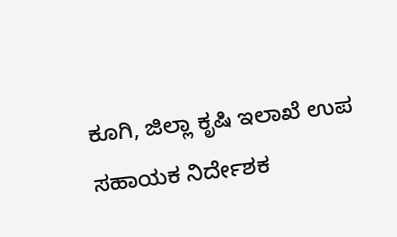ಕೂಗಿ, ಜಿಲ್ಲಾ ಕೃಷಿ ಇಲಾಖೆ ಉಪ ಸಹಾಯಕ ನಿರ್ದೇಶಕ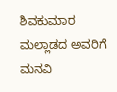ಶಿವಕುಮಾರ ಮಲ್ಲಾಡದ ಅವರಿಗೆ ಮನವಿ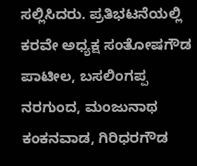ಸಲ್ಲಿಸಿದರು. ಪ್ರತಿಭಟನೆಯಲ್ಲಿ ಕರವೇ ಅಧ್ಯಕ್ಷ ಸಂತೋಷಗೌಡ ಪಾಟೀಲ, ಬಸಲಿಂಗಪ್ಪ ನರಗುಂದ, ಮಂಜುನಾಥ ಕಂಕನವಾಡ, ಗಿರಿಧರಗೌಡ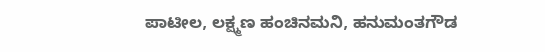ಪಾಟೀಲ, ಲಕ್ಷ್ಮಣ ಹಂಚಿನಮನಿ, ಹನುಮಂತಗೌಡ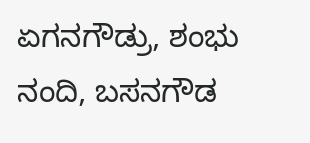ಏಗನಗೌಡ್ರು, ಶಂಭು ನಂದಿ, ಬಸನಗೌಡ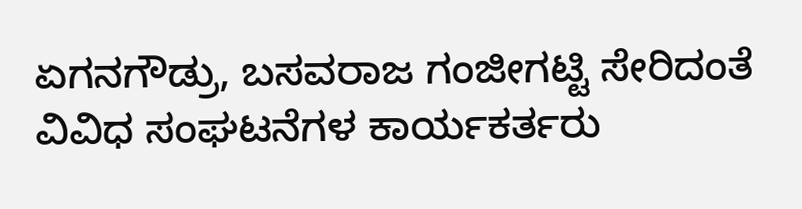ಏಗನಗೌಡ್ರು, ಬಸವರಾಜ ಗಂಜೀಗಟ್ಟಿ ಸೇರಿದಂತೆ ವಿವಿಧ ಸಂಘಟನೆಗಳ ಕಾರ್ಯಕರ್ತರು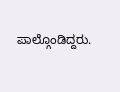ಪಾಲ್ಗೊಂಡಿದ್ದರು.